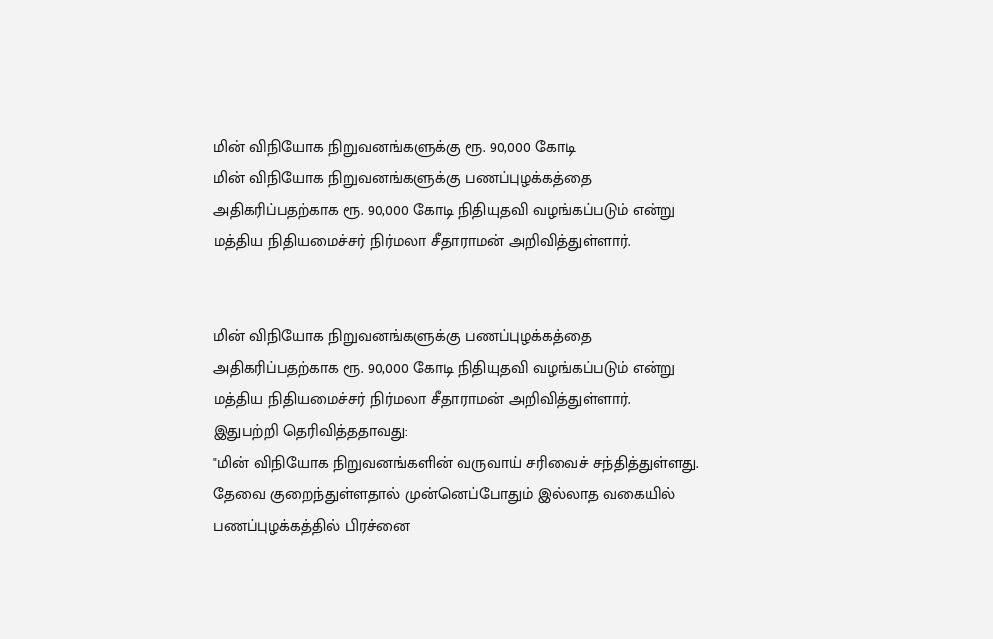மின் விநியோக நிறுவனங்களுக்கு ரூ. 90,000 கோடி
மின் விநியோக நிறுவனங்களுக்கு பணப்புழக்கத்தை அதிகரிப்பதற்காக ரூ. 90,000 கோடி நிதியுதவி வழங்கப்படும் என்று மத்திய நிதியமைச்சர் நிர்மலா சீதாராமன் அறிவித்துள்ளார்.


மின் விநியோக நிறுவனங்களுக்கு பணப்புழக்கத்தை அதிகரிப்பதற்காக ரூ. 90,000 கோடி நிதியுதவி வழங்கப்படும் என்று மத்திய நிதியமைச்சர் நிர்மலா சீதாராமன் அறிவித்துள்ளார்.
இதுபற்றி தெரிவித்ததாவது:
"மின் விநியோக நிறுவனங்களின் வருவாய் சரிவைச் சந்தித்துள்ளது. தேவை குறைந்துள்ளதால் முன்னெப்போதும் இல்லாத வகையில் பணப்புழக்கத்தில் பிரச்னை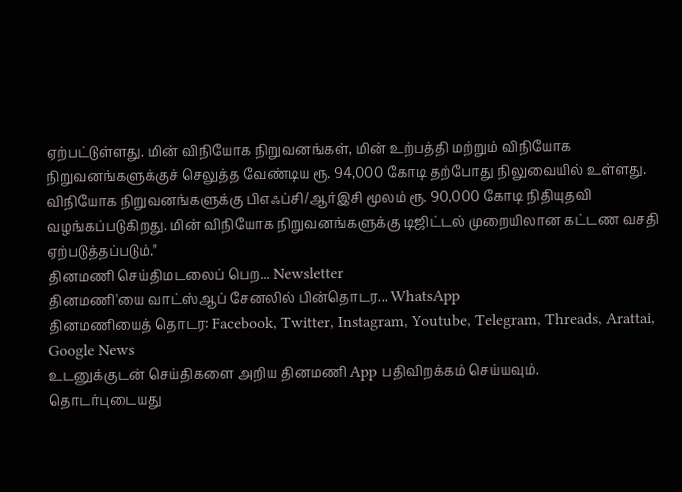ஏற்பட்டுள்ளது. மின் விநியோக நிறுவனங்கள், மின் உற்பத்தி மற்றும் விநியோக நிறுவனங்களுக்குச் செலுத்த வேண்டிய ரூ. 94,000 கோடி தற்போது நிலுவையில் உள்ளது.
விநியோக நிறுவனங்களுக்கு பிஎஃப்சி/ஆர்இசி மூலம் ரூ. 90,000 கோடி நிதியுதவி வழங்கப்படுகிறது. மின் விநியோக நிறுவனங்களுக்கு டிஜிட்டல் முறையிலான கட்டண வசதி ஏற்படுத்தப்படும்."
தினமணி செய்திமடலைப் பெற... Newsletter
தினமணி'யை வாட்ஸ்ஆப் சேனலில் பின்தொடர... WhatsApp
தினமணியைத் தொடர: Facebook, Twitter, Instagram, Youtube, Telegram, Threads, Arattai, Google News
உடனுக்குடன் செய்திகளை அறிய தினமணி App பதிவிறக்கம் செய்யவும்.
தொடர்புடையது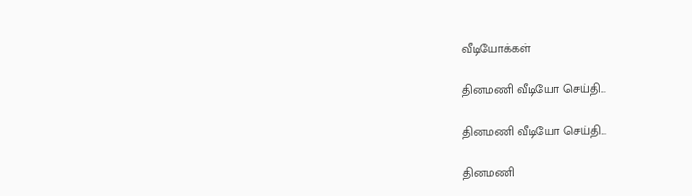வீடியோக்கள்

தினமணி வீடியோ செய்தி...

தினமணி வீடியோ செய்தி...

தினமணி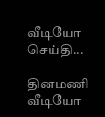வீடியோ செய்தி...

தினமணி வீடியோ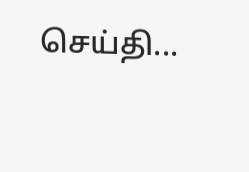செய்தி...